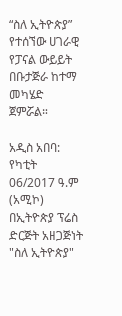“ስለ ኢትዮጵያ” የተሰኘው ሀገራዊ የፓናል ውይይት በቡታጅራ ከተማ መካሄድ ጀምሯል።

አዲስ አበባ: የካቲት 06/2017 ዓ.ም (አሚኮ) በኢትዮጵያ ፕሬስ ድርጅት አዘጋጅነት "ስለ ኢትዮጵያ"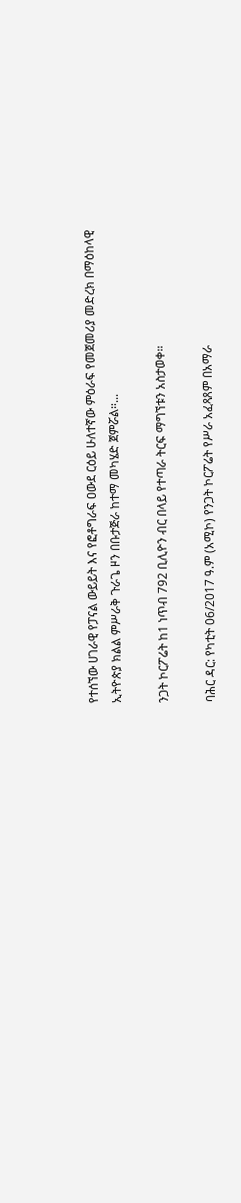የተሰኘው ሀገራዊ የፓናል ውይይት እና የፎቶግራፍ ዐውደ ርዕይ ሁለተኛው ምዕራፍ የመጀመሪያ መድረክ በማዕከላዊ ኢትዮጵያ ክልል ምሥራቅ ጉራጌ ዞን በቡታጅራ ከተማ መካሄድ ጀምሯል።...

ንጋት ኮርፖሬት ከ1 ነጥብ 792 ቢሊዮን ብር በላይ የተጣራ ትርፍ ማግኘቱን አስታወቀ።

ባሕር ዳር: የካቲት 06/2017 ዓ.ም (አሚኮ) የንጋት ኮርፖሬት የሥራ አፈጻጸም በአማራ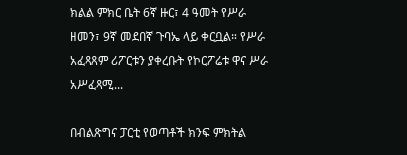ክልል ምክር ቤት 6ኛ ዙር፣ 4 ዓመት የሥራ ዘመን፣ 9ኛ መደበኛ ጉባኤ ላይ ቀርቧል። የሥራ አፈጻጸም ሪፖርቱን ያቀረቡት የኮርፖሬቱ ዋና ሥራ አሥፈጻሚ...

በብልጽግና ፓርቲ የወጣቶች ክንፍ ምክትል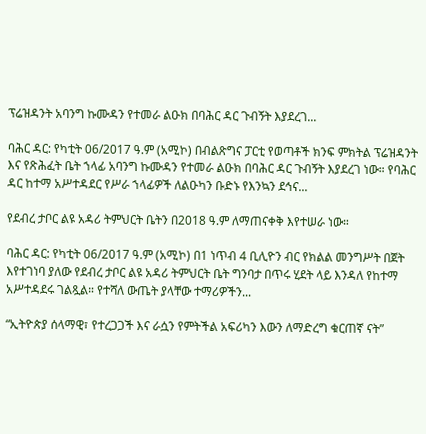ፕሬዝዳንት አባንግ ኩሙዳን የተመራ ልዑክ በባሕር ዳር ጉብኝት እያደረገ...

ባሕር ዳር: የካቲት 06/2017 ዓ.ም (አሚኮ) በብልጽግና ፓርቲ የወጣቶች ክንፍ ምክትል ፕሬዝዳንት እና የጽሕፈት ቤት ኀላፊ አባንግ ኩሙዳን የተመራ ልዑክ በባሕር ዳር ጉብኝት እያደረገ ነው። የባሕር ዳር ከተማ አሥተዳደር የሥራ ኀላፊዎች ለልዑካን ቡድኑ የእንኳን ደኅና...

የደብረ ታቦር ልዩ አዳሪ ትምህርት ቤትን በ2018 ዓ.ም ለማጠናቀቅ እየተሠራ ነው።

ባሕር ዳር: የካቲት 06/2017 ዓ.ም (አሚኮ) በ1 ነጥብ 4 ቢሊዮን ብር የክልል መንግሥት በጀት እየተገነባ ያለው የደብረ ታቦር ልዩ አዳሪ ትምህርት ቤት ግንባታ በጥሩ ሂደት ላይ እንዳለ የከተማ አሥተዳደሩ ገልጿል። የተሻለ ውጤት ያላቸው ተማሪዎችን...

“ኢትዮጵያ ሰላማዊ፣ የተረጋጋች እና ራሷን የምትችል አፍሪካን እውን ለማድረግ ቁርጠኛ ናት”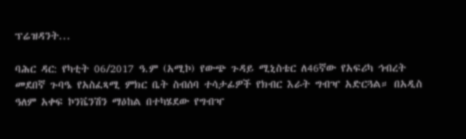ፕሬዝዳንት...

ባሕር ዳር: የካቲት 06/2017 ዓ.ም (አሚኮ) የውጭ ጉዳይ ሚኒስቴር ለ46ኛው የአፍሪካ ኅብረት መደበኛ ጉባዔ የአስፈጻሚ ምክር ቤት ስብሰባ ተሳታፊዎች የክብር እራት ግብዣ አድርጓል። በአዲስ ዓለም አቀፍ ኮንቬንሽን ማዕከል በተካሄደው የግብዣ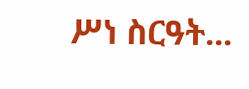ሥነ ስርዓት...